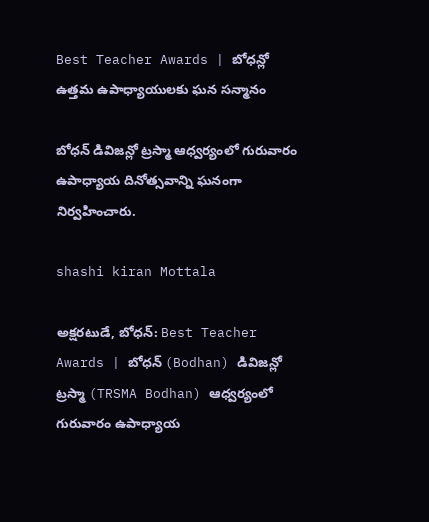Best Teacher Awards | బోధన్లో ఉత్తమ ఉపాధ్యాయులకు ఘన సన్మానం

బోధన్ డివిజన్లో ట్రస్మా ఆధ్వర్యంలో గురువారం ఉపాధ్యాయ దినోత్సవాన్ని ఘనంగా నిర్వహించారు.

shashi kiran Mottala

అక్షరటుడే, బోధన్: Best Teacher Awards | బోధన్ (Bodhan) డివిజన్లో ట్రస్మా (TRSMA Bodhan) ఆధ్వర్యంలో గురువారం ఉపాధ్యాయ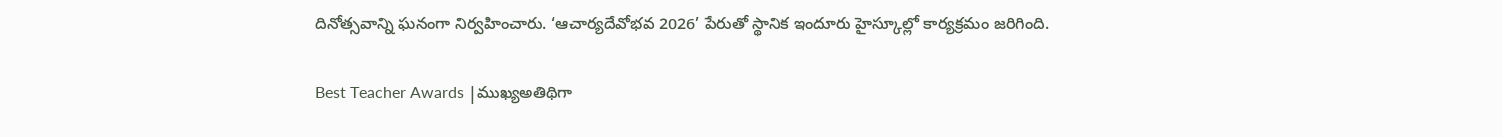దినోత్సవాన్ని ఘనంగా నిర్వహించారు. ‘ఆచార్యదేవోభవ 2026’ పేరుతో స్థానిక ఇందూరు హైస్కూల్లో కార్యక్రమం జరిగింది.

Best Teacher Awards |ముఖ్యఅతిథిగా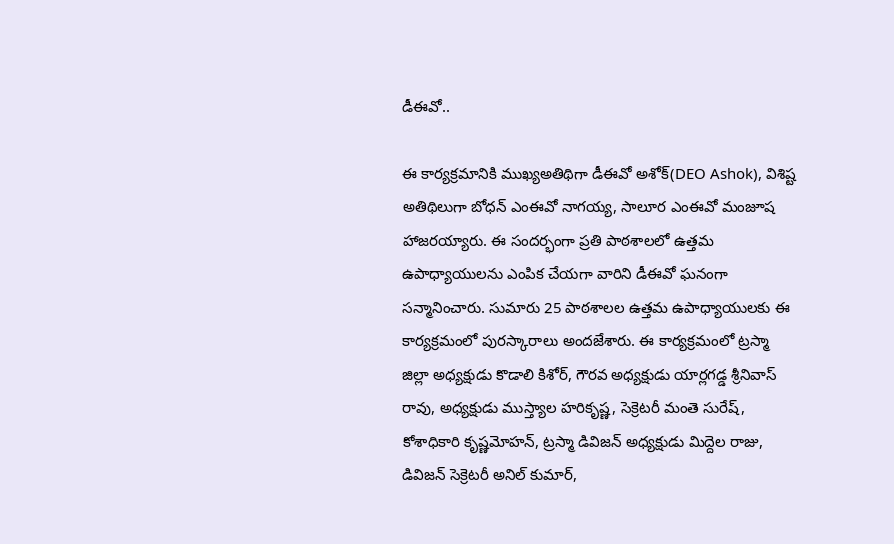డీఈవో..

ఈ కార్యక్రమానికి ముఖ్యఅతిథిగా డీఈవో అశోక్(DEO Ashok), విశిష్ట అతిథిలుగా బోధన్ ఎంఈవో నాగయ్య, సాలూర ఎంఈవో మంజూష హాజరయ్యారు. ఈ సందర్భంగా ప్రతి పాఠశాలలో ఉత్తమ ఉపాధ్యాయులను ఎంపిక చేయగా వారిని డీఈవో ఘనంగా సన్మానించారు. సుమారు 25 పాఠశాలల ఉత్తమ ఉపాధ్యాయులకు ఈ కార్యక్రమంలో పురస్కారాలు అందజేశారు. ఈ కార్యక్రమంలో ట్రస్మా జిల్లా అధ్యక్షుడు కొడాలి కిశోర్, గౌరవ అధ్యక్షుడు యార్లగడ్డ శ్రీనివాస్ రావు, అధ్యక్షుడు ముస్త్యాల హరికృష్ణ, సెక్రెటరీ మంతె సురేష్, కోశాధికారి కృష్ణమోహన్, ట్రస్మా డివిజన్ అధ్యక్షుడు మిద్దెల రాజు, డివిజన్ సెక్రెటరీ అనిల్ కుమార్,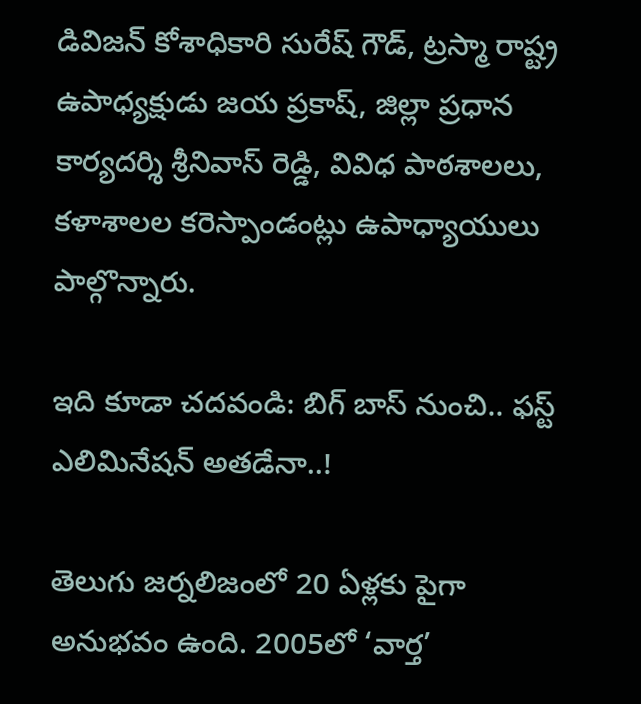డివిజన్ కోశాధికారి సురేష్ గౌడ్, ట్రస్మా రాష్ట్ర ఉపాధ్యక్షుడు జయ ప్రకాష్, జిల్లా ప్రధాన కార్యదర్శి శ్రీనివాస్ రెడ్డి, వివిధ పాఠశాలలు, కళాశాలల కరెస్పాండంట్లు ఉపాధ్యాయులు పాల్గొన్నారు.

ఇది కూడా చదవండి: బిగ్ బాస్ నుంచి.. ఫస్ట్ ఎలిమినేషన్ అతడేనా..!

తెలుగు జర్నలిజంలో 20 ఏళ్లకు పైగా అనుభవం ఉంది. 2005లో ‘వార్త’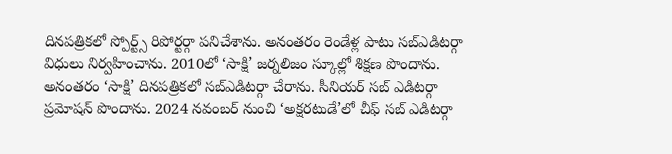దినపత్రికలో స్పోర్ట్స్ రిపోర్టర్గా పనిచేశాను. అనంతరం రెండేళ్ల పాటు సబ్ఎడిటర్గా విధులు నిర్వహించాను. 2010లో ‘సాక్షి’ జర్నలిజం స్కూల్లో శిక్షణ పొందాను. అనంతరం ‘సాక్షి’ దినపత్రికలో సబ్ఎడిటర్గా చేరాను. సీనియర్ సబ్ ఎడిటర్గా ప్రమోషన్ పొందాను. 2024 నవంబర్ నుంచి ‘అక్షరటుడే’లో చీఫ్ సబ్ ఎడిటర్గా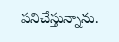పనిచేస్తున్నాను.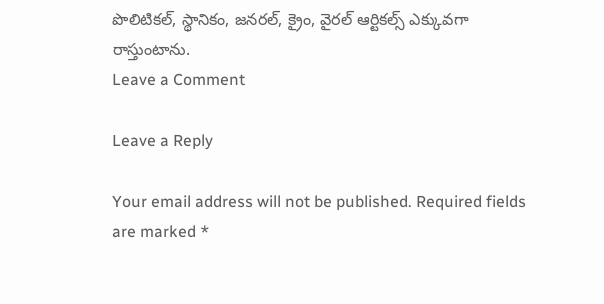పొలిటికల్, స్థానికం, జనరల్, క్రైం, వైరల్ ఆర్టికల్స్ ఎక్కువగా రాస్తుంటాను.
Leave a Comment

Leave a Reply

Your email address will not be published. Required fields are marked *